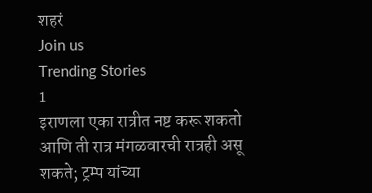शहरं
Join us
Trending Stories
1
इराणला एका रात्रीत नष्ट करू शकतो आणि ती रात्र मंगळवारची रात्रही असू शकते; ट्रम्प यांच्या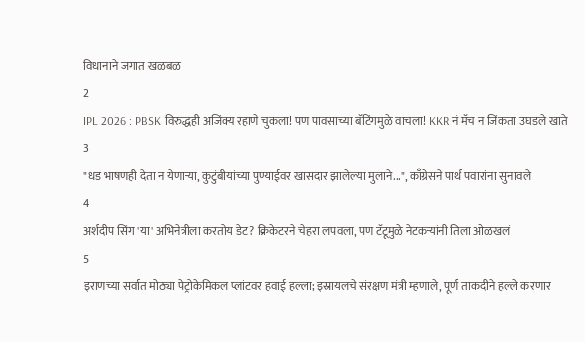विधानाने जगात खळबळ
2
IPL 2026 : PBSK विरुद्धही अजिंक्य रहाणे चुकला! पण पावसाच्या बॅटिंगमुळे वाचला! KKR नं मॅच न जिंकता उघडले खाते
3
"धड भाषणही देता न येणाऱ्या, कुटुंबीयांच्या पुण्याईवर खासदार झालेल्या मुलाने...", काँग्रेसने पार्थ पवारांना सुनावले
4
अर्शदीप सिंग 'या' अभिनेत्रीला करतोय डेट? क्रिकेटरने चेहरा लपवला, पण टॅटूमुळे नेटकऱ्यांनी तिला ओळखलं
5
इराणच्या सर्वात मोठ्या पेट्रोकेमिकल प्लांटवर हवाई हल्ला; इस्रायलचे संरक्षण मंत्री म्हणाले, पूर्ण ताकदीने हल्ले करणार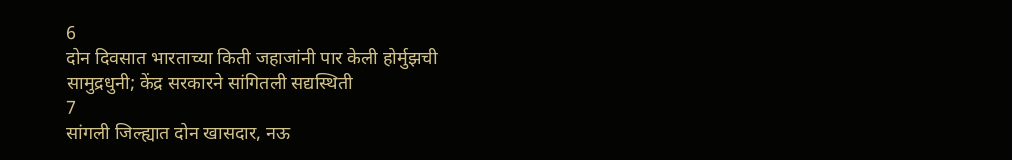6
दोन दिवसात भारताच्या किती जहाजांनी पार केली होर्मुझची सामुद्रधुनी; केंद्र सरकारने सांगितली सद्यस्थिती
7
सांगली जिल्ह्यात दोन खासदार, नऊ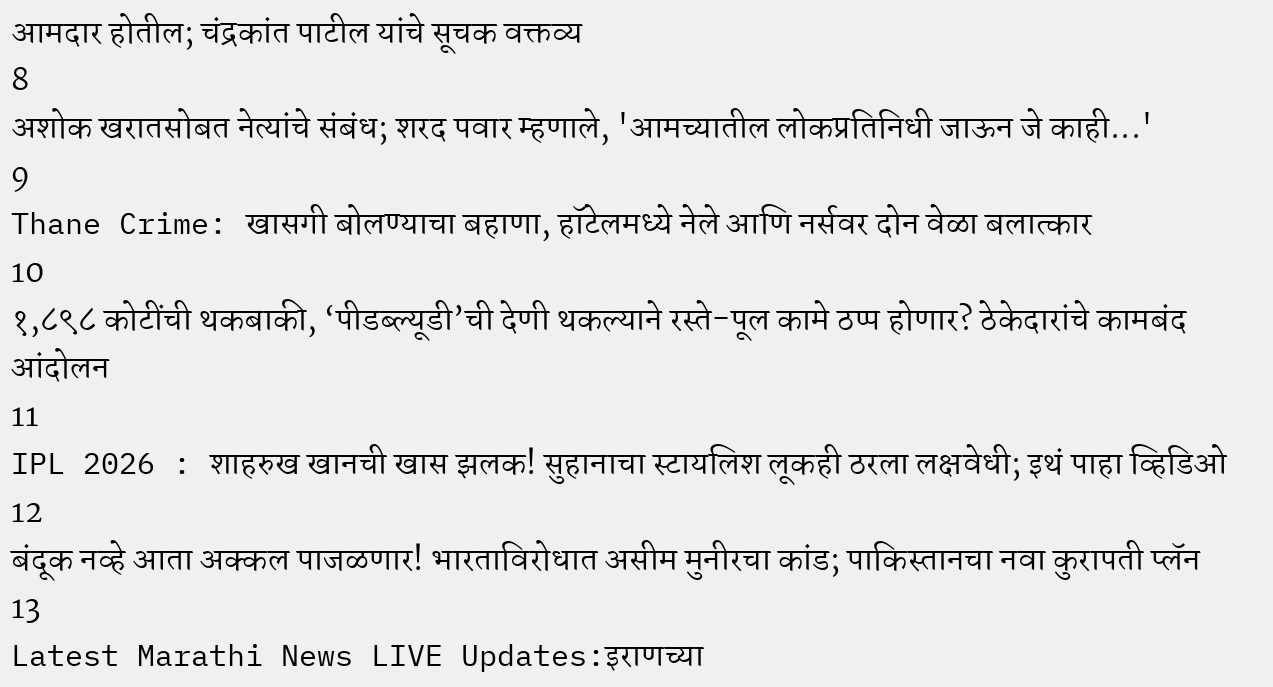आमदार होतील; चंद्रकांत पाटील यांचे सूचक वक्तव्य
8
अशोक खरातसोबत नेत्यांचे संबंध; शरद पवार म्हणाले, 'आमच्यातील लोकप्रतिनिधी जाऊन जे काही...'
9
Thane Crime: खासगी बोलण्याचा बहाणा, हॉटेलमध्ये नेले आणि नर्सवर दोन वेळा बलात्कार
10
१,८९८ कोटींची थकबाकी, ‘पीडब्ल्यूडी’ची देणी थकल्याने रस्ते-पूल कामे ठप्प होणार? ठेकेदारांचे कामबंद आंदोलन
11
IPL 2026 : शाहरुख खानची खास झलक! सुहानाचा स्टायलिश लूकही ठरला लक्षवेधी; इथं पाहा व्हिडिओ
12
बंदूक नव्हे आता अक्कल पाजळणार! भारताविरोधात असीम मुनीरचा कांड; पाकिस्तानचा नवा कुरापती प्लॅन
13
Latest Marathi News LIVE Updates:इराणच्या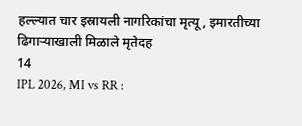हल्ल्यात चार इस्रायली नागरिकांचा मृत्यू, इमारतीच्या ढिगाऱ्याखाली मिळाले मृतेदह
14
IPL 2026, MI vs RR :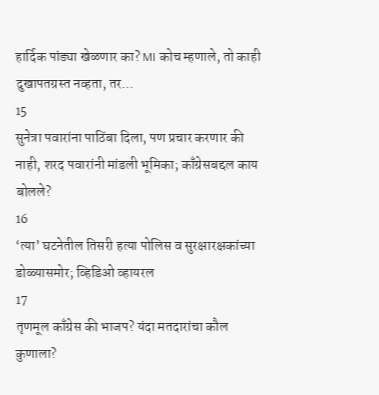हार्दिक पांड्या खेळणार का? MI कोच म्हणाले, तो काही दुखापतग्रस्त नव्हता, तर...
15
सुनेत्रा पवारांना पाठिंबा दिला, पण प्रचार करणार की नाही, शरद पवारांनी मांडली भूमिका; काँग्रेसबद्दल काय बोलले?
16
‘त्या’ घटनेतील तिसरी हत्या पोलिस व सुरक्षारक्षकांच्या डोळ्यासमोर; व्हिडिओ व्हायरल
17
तृणमूल काँग्रेस की भाजप? यंदा मतदारांचा कौल कुणाला?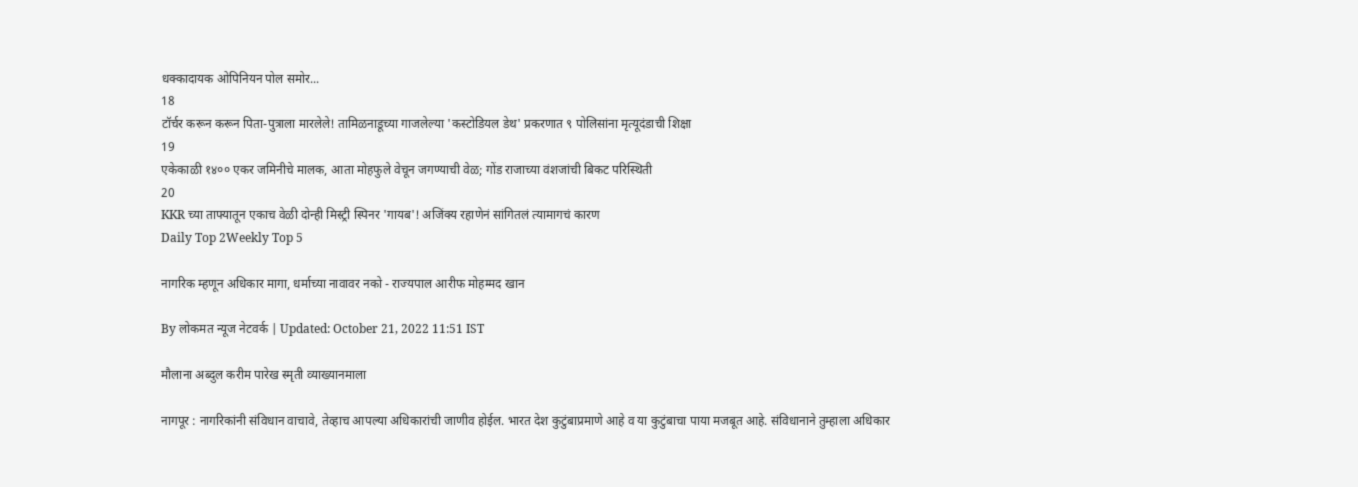धक्कादायक ओपिनियन पोल समोर...
18
टॉर्चर करून करून पिता-पुत्राला मारलेले! तामिळनाडूच्या गाजलेल्या 'कस्टोडियल डेथ' प्रकरणात ९ पोलिसांना मृत्यूदंडाची शिक्षा
19
एकेकाळी १४०० एकर जमिनीचे मालक, आता मोहफुले वेचून जगण्याची वेळ; गोंड राजाच्या वंशजांची बिकट परिस्थिती
20
KKR च्या ताफ्यातून एकाच वेळी दोन्ही मिस्ट्री स्पिनर 'गायब'! अजिंक्य रहाणेनं सांगितलं त्यामागचं कारण
Daily Top 2Weekly Top 5

नागरिक म्हणून अधिकार मागा, धर्माच्या नावावर नको - राज्यपाल आरीफ मोहम्मद खान

By लोकमत न्यूज नेटवर्क | Updated: October 21, 2022 11:51 IST

मौलाना अब्दुल करीम पारेख स्मृती व्याख्यानमाला

नागपूर : नागरिकांनी संविधान वाचावे, तेव्हाच आपल्या अधिकारांची जाणीव होईल. भारत देश कुटुंबाप्रमाणे आहे व या कुटुंबाचा पाया मजबूत आहे. संविधानाने तुम्हाला अधिकार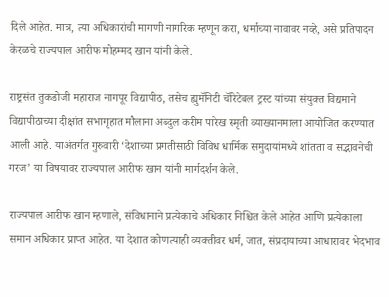दिले आहेत. मात्र, त्या अधिकारांची मागणी नागरिक म्हणून करा, धर्माच्या नावावर नव्हे, असे प्रतिपादन केरळचे राज्यपाल आरीफ मोहम्मद खान यांनी केले.

राष्ट्रसंत तुकडोजी महाराज नागपूर विद्यापीठ, तसेच ह्युमॅनिटी चॅरिटेबल ट्रस्ट यांच्या संयुक्त विद्यमाने विद्यापीठाच्या दीक्षांत सभागृहात मौलाना अब्दुल करीम पारेख स्मृती व्याख्यानमाला आयोजित करण्यात आली आहे. याअंतर्गत गुरुवारी ‘देशाच्या प्रगतीसाठी विविध धार्मिक समुदायांमध्ये शांतता व सद्भावनेची गरज’ या विषयावर राज्यपाल आरीफ खान यांनी मार्गदर्शन केले.

राज्यपाल आरीफ खान म्हणाले, संविधानाने प्रत्येकाचे अधिकार निश्चित केले आहेत आणि प्रत्येकाला समान अधिकार प्राप्त आहेत. या देशात कोणत्याही व्यक्तीवर धर्म, जात, संप्रदायाच्या आधारावर भेदभाव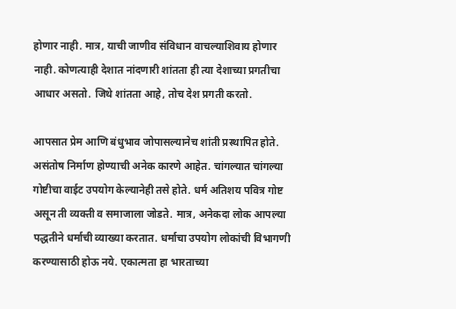होणार नाही. मात्र, याची जाणीव संविधान वाचल्याशिवाय होणार नाही. कोणत्याही देशात नांदणारी शांतता ही त्या देशाच्या प्रगतीचा आधार असतो. जिथे शांतता आहे, तोच देश प्रगती करतो.

आपसात प्रेम आणि बंधुभाव जोपासल्यानेच शांती प्रस्थापित होते. असंतोष निर्माण होण्याची अनेक कारणे आहेत. चांगल्यात चांगल्या गोष्टीचा वाईट उपयोग केल्यानेही तसे होते. धर्म अतिशय पवित्र गोष्ट असून ती व्यक्ती व समाजाला जोडते. मात्र, अनेकदा लोक आपल्या पद्धतीने धर्माची व्याख्या करतात. धर्माचा उपयोग लोकांची विभागणी करण्यासाठी होऊ नये. एकात्मता हा भारताच्या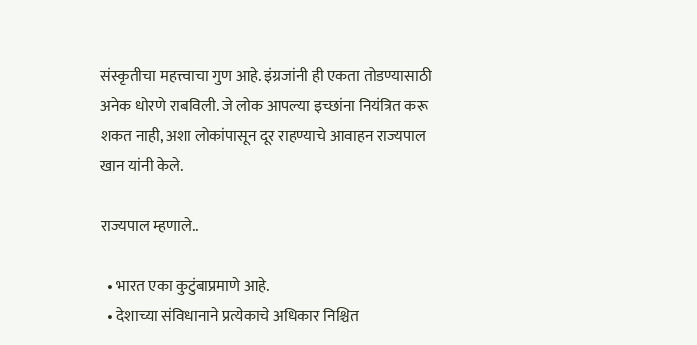संस्कृतीचा महत्त्वाचा गुण आहे. इंग्रजांनी ही एकता तोडण्यासाठी अनेक धोरणे राबविली. जे लोक आपल्या इच्छांना नियंत्रित करू शकत नाही, अशा लोकांपासून दूर राहण्याचे आवाहन राज्यपाल खान यांनी केले.

राज्यपाल म्हणाले..

  • भारत एका कुटुंबाप्रमाणे आहे.
  • देशाच्या संविधानाने प्रत्येकाचे अधिकार निश्चित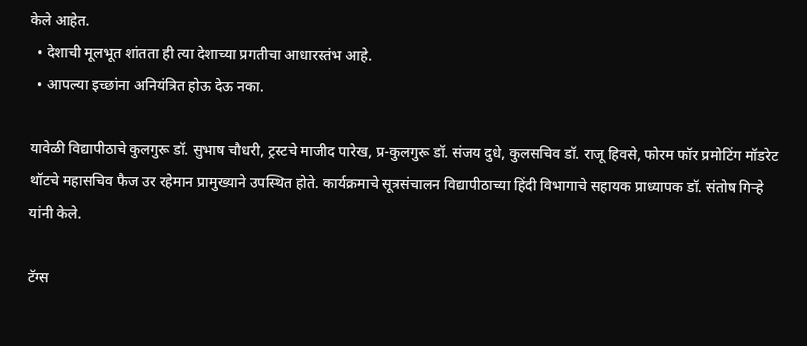केले आहेत.
  • देशाची मूलभूत शांतता ही त्या देशाच्या प्रगतीचा आधारस्तंभ आहे.
  • आपल्या इच्छांना अनियंत्रित होऊ देऊ नका.

यावेळी विद्यापीठाचे कुलगुरू डॉ. सुभाष चौधरी, ट्रस्टचे माजीद पारेख, प्र-कुलगुरू डॉ. संजय दुधे, कुलसचिव डॉ. राजू हिवसे, फोरम फॉर प्रमोटिंग मॉडरेट थॉटचे महासचिव फैज उर रहेमान प्रामुख्याने उपस्थित होते. कार्यक्रमाचे सूत्रसंचालन विद्यापीठाच्या हिंदी विभागाचे सहायक प्राध्यापक डॉ. संतोष गिऱ्हे यांनी केले.

टॅग्स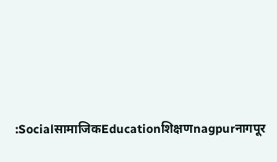:SocialसामाजिकEducationशिक्षणnagpurनागपूर